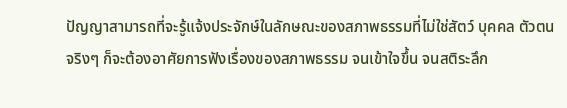ปัญญาสามารถที่จะรู้แจ้งประจักษ์ในลักษณะของสภาพธรรมที่ไม่ใช่สัตว์ บุคคล ตัวตนจริงๆ ก็จะต้องอาศัยการฟังเรื่องของสภาพธรรม จนเข้าใจขึ้น จนสติระลึก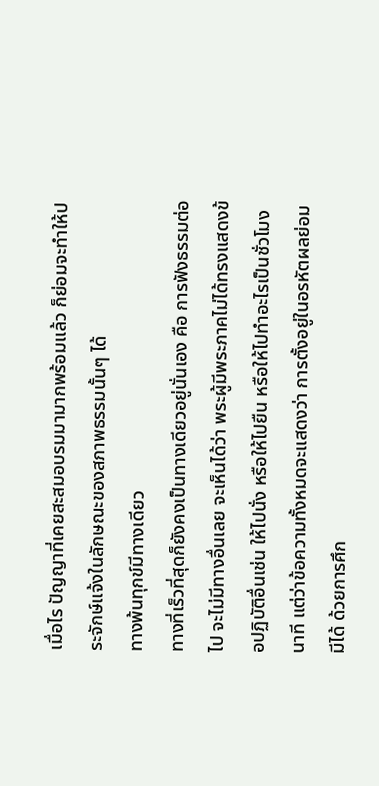เมื่อไร ปัญญาที่เคยสะสมอบรมมามากพร้อมแล้ว ก็ย่อมจะทำให้ประจักษ์แจ้งในลักษณะของสภาพธรรมนั้นๆ ได้
ทางพ้นทุกข์มีทางเดียว
ทางที่เร็วที่สุดก็ยังคงเป็นทางเดียวอยู่นั่นเอง คือ การฟังธรรมต่อไป จะไม่มีทางอื่นเลย จะเห็นได้ว่า พระผู้มีพระภาคไม่ได้ทรงแสดงข้อปฏิบัติอื่นเช่น ให้ไปนั่ง หรือให้ไปยืน หรือให้ไปทำอะไรเป็นชั่วโมง นาที แต่ว่าข้อความทั้งหมดจะแสดงว่า การตั้งอยู่ในอรหัตผลย่อมมีได้ ด้วยการศึก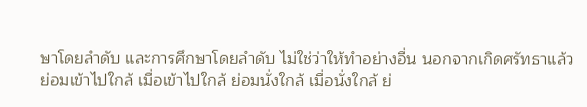ษาโดยลำดับ และการศึกษาโดยลำดับ ไม่ใช่ว่าให้ทำอย่างอื่น นอกจากเกิดศรัทธาแล้วย่อมเข้าไปใกล้ เมื่อเข้าไปใกล้ ย่อมนั่งใกล้ เมื่อนั่งใกล้ ย่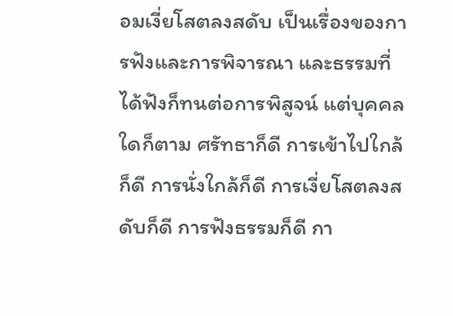อมเงี่ยโสตลงสดับ เป็นเรื่องของการฟังและการพิจารณา และธรรมที่ได้ฟังก็ทนต่อการพิสูจน์ แต่บุคคลใดก็ตาม ศรัทธาก็ดี การเข้าไปใกล้ก็ดี การนั่งใกล้ก็ดี การเงี่ยโสตลงสดับก็ดี การฟังธรรมก็ดี กา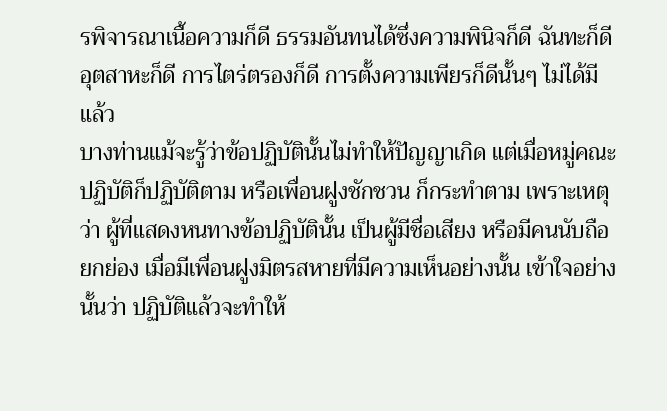รพิจารณาเนื้อความก็ดี ธรรมอันทนได้ซึ่งความพินิจก็ดี ฉันทะก็ดี อุตสาหะก็ดี การไตร่ตรองก็ดี การตั้งความเพียรก็ดีนั้นๆ ไม่ได้มีแล้ว
บางท่านแม้จะรู้ว่าข้อปฏิบัตินั้นไม่ทำให้ปัญญาเกิด แต่เมื่อหมู่คณะปฏิบัติก็ปฏิบัติตาม หรือเพื่อนฝูงชักชวน ก็กระทำตาม เพราะเหตุว่า ผู้ที่แสดงหนทางข้อปฏิบัตินั้น เป็นผู้มีชื่อเสียง หรือมีคนนับถือยกย่อง เมื่อมีเพื่อนฝูงมิตรสหายที่มีความเห็นอย่างนั้น เข้าใจอย่างนั้นว่า ปฏิบัติแล้วจะทำให้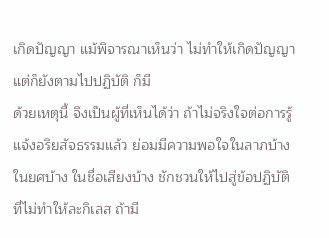เกิดปัญญา แม้พิจารณาเห็นว่า ไม่ทำให้เกิดปัญญา แต่ก็ยังตามไปปฏิบัติ ก็มี
ด้วยเหตุนี้ จึงเป็นผู้ที่เห็นได้ว่า ถ้าไม่จริงใจต่อการรู้แจ้งอริยสัจธรรมแล้ว ย่อมมีความพอใจในลาภบ้าง ในยศบ้าง ในชื่อเสียงบ้าง ชักชวนให้ไปสู่ข้อปฏิบัติ ที่ไม่ทำให้ละกิเลส ถ้ามี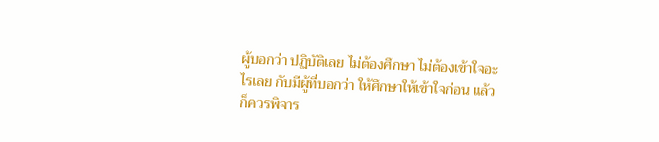ผู้บอกว่า ปฏิบัติเลย ไม่ต้องศึกษา ไม่ต้องเข้าใจอะไรเลย กับมีผู้ที่บอกว่า ให้ศึกษาให้เข้าใจก่อน แล้วก็ควรพิจาร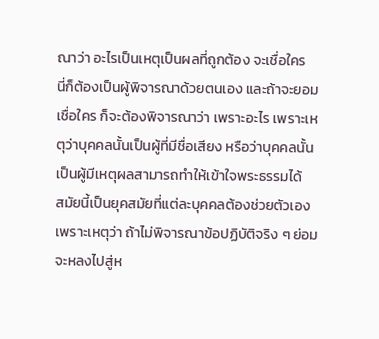ณาว่า อะไรเป็นเหตุเป็นผลที่ถูกต้อง จะเชื่อใคร
นี่ก็ต้องเป็นผู้พิจารณาด้วยตนเอง และถ้าจะยอมเชื่อใคร ก็จะต้องพิจารณาว่า เพราะอะไร เพราะเหตุว่าบุคคลนั้นเป็นผู้ที่มีชื่อเสียง หรือว่าบุคคลนั้นเป็นผู้มีเหตุผลสามารถทำให้เข้าใจพระธรรมได้
สมัยนี้เป็นยุคสมัยที่แต่ละบุคคลต้องช่วยตัวเอง เพราะเหตุว่า ถ้าไม่พิจารณาข้อปฏิบัติจริง ๆ ย่อมจะหลงไปสู่ห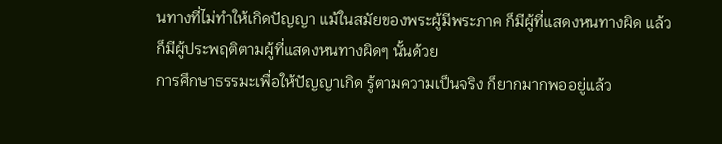นทางที่ไม่ทำให้เกิดปัญญา แม้ในสมัยของพระผู้มีพระภาค ก็มีผู้ที่แสดงหนทางผิด แล้วก็มีผู้ประพฤติตามผู้ที่แสดงหนทางผิดๆ นั้นด้วย
การศึกษาธรรมะเพื่อให้ปัญญาเกิด รู้ตามความเป็นจริง ก็ยากมากพออยู่แล้ว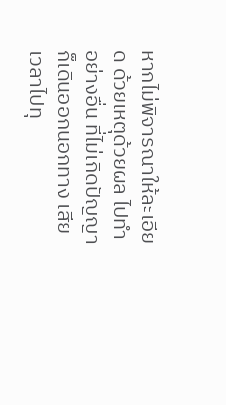หากไม่พิจารณาให้ละเอียด ด้วยเหตุด้วยผล ไปทำอย่างอื่น ที่ไม่เกิดปัญญาก็เดินออกนอกทาง เสียเวลาไปทุ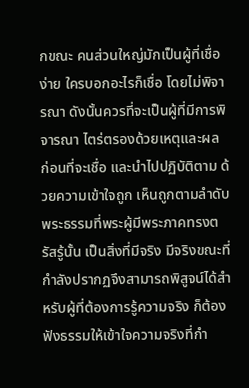กขณะ คนส่วนใหญ่มักเป็นผู้ที่เชื่อง่าย ใครบอกอะไรก็เชื่อ โดยไม่พิจารณา ดังนั้นควรที่จะเป็นผู้ที่มีการพิจารณา ไตร่ตรองด้วยเหตุและผล ก่อนที่จะเชื่อ และนำไปปฏิบัติตาม ด้วยความเข้าใจถูก เห็นถูกตามลำดับ
พระธรรมที่พระผู้มีพระภาคทรงตรัสรู้นั้น เป็นสิ่งที่มีจริง มีจริงขณะที่กำลังปรากฏจึงสามารถพิสูจน์ได้สำหรับผู้ที่ต้องการรู้ความจริง ก็ต้องฟังธรรมให้เข้าใจความจริงที่กำ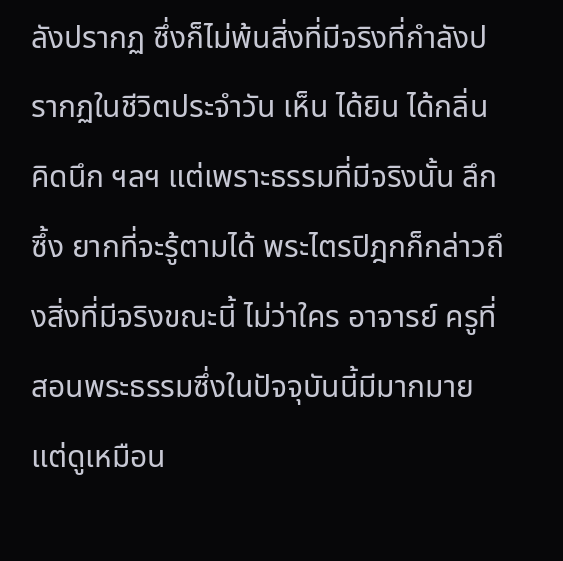ลังปรากฏ ซึ่งก็ไม่พ้นสิ่งที่มีจริงที่กำลังปรากฏในชีวิตประจำวัน เห็น ได้ยิน ได้กลิ่น คิดนึก ฯลฯ แต่เพราะธรรมที่มีจริงนั้น ลึกซึ้ง ยากที่จะรู้ตามได้ พระไตรปิฎกก็กล่าวถึงสิ่งที่มีจริงขณะนี้ ไม่ว่าใคร อาจารย์ ครูที่สอนพระธรรมซึ่งในปัจจุบันนี้มีมากมาย แต่ดูเหมือน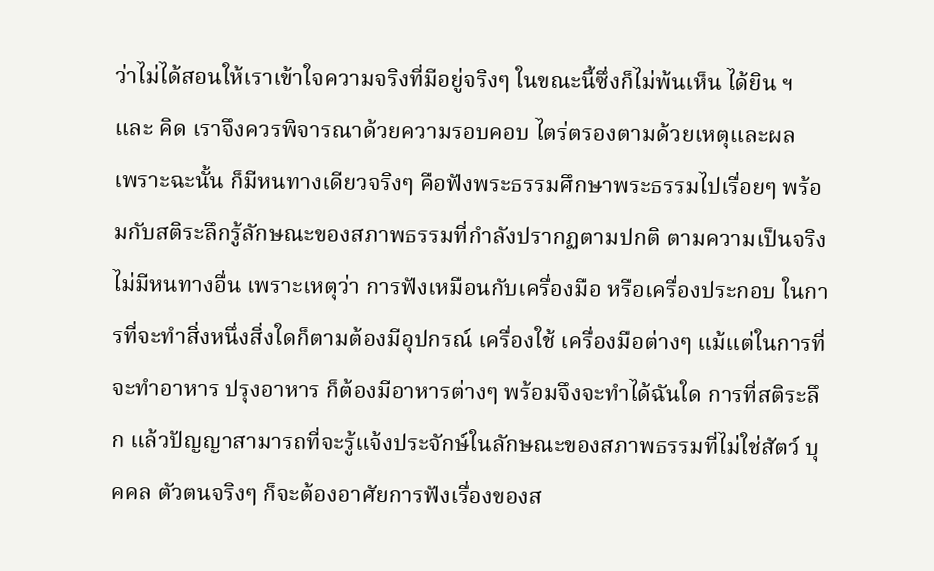ว่าไม่ได้สอนให้เราเข้าใจความจริงที่มีอยู่จริงๆ ในขณะนี้ซึ่งก็ไม่พ้นเห็น ได้ยิน ฯ และ คิด เราจึงควรพิจารณาด้วยความรอบคอบ ไตร่ตรองตามด้วยเหตุและผล
เพราะฉะนั้น ก็มีหนทางเดียวจริงๆ คือฟังพระธรรมศึกษาพระธรรมไปเรื่อยๆ พร้อมกับสติระลึกรู้ลักษณะของสภาพธรรมที่กำลังปรากฏตามปกติ ตามความเป็นจริง ไม่มีหนทางอื่น เพราะเหตุว่า การฟังเหมือนกับเครื่องมือ หรือเครื่องประกอบ ในการที่จะทำสิ่งหนึ่งสิ่งใดก็ตามต้องมีอุปกรณ์ เครื่องใช้ เครื่องมือต่างๆ แม้แต่ในการที่จะทำอาหาร ปรุงอาหาร ก็ต้องมีอาหารต่างๆ พร้อมจึงจะทำได้ฉันใด การที่สติระลึก แล้วปัญญาสามารถที่จะรู้แจ้งประจักษ์ในลักษณะของสภาพธรรมที่ไม่ใช่สัตว์ บุคคล ตัวตนจริงๆ ก็จะต้องอาศัยการฟังเรื่องของส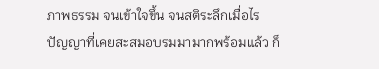ภาพธรรม จนเข้าใจขึ้น จนสติระลึกเมื่อไร ปัญญาที่เคยสะสมอบรมมามากพร้อมแล้ว ก็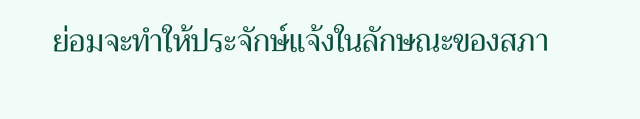ย่อมจะทำให้ประจักษ์แจ้งในลักษณะของสภา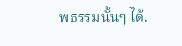พธรรมนั้นๆ ได้.